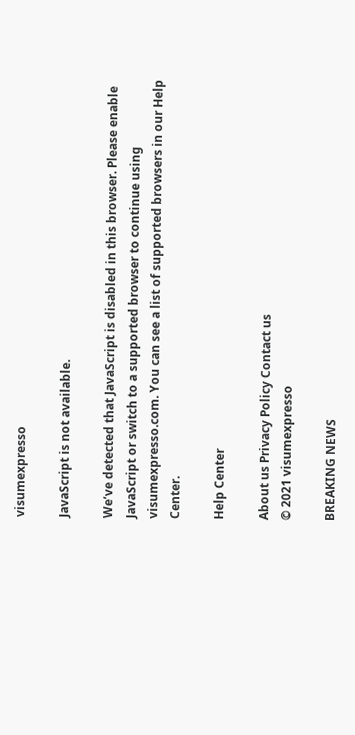visumexpresso

JavaScript is not available.

We’ve detected that JavaScript is disabled in this browser. Please enable JavaScript or switch to a supported browser to continue using visumexpresso.com. You can see a list of supported browsers in our Help Center.

Help Center

About us Privacy Policy Contact us
© 2021 visumexpresso

BREAKING NEWS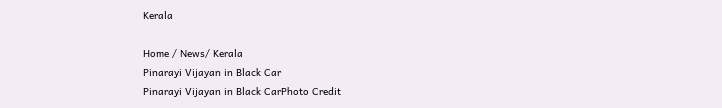Kerala

Home / News/ Kerala
Pinarayi Vijayan in Black Car
Pinarayi Vijayan in Black CarPhoto Credit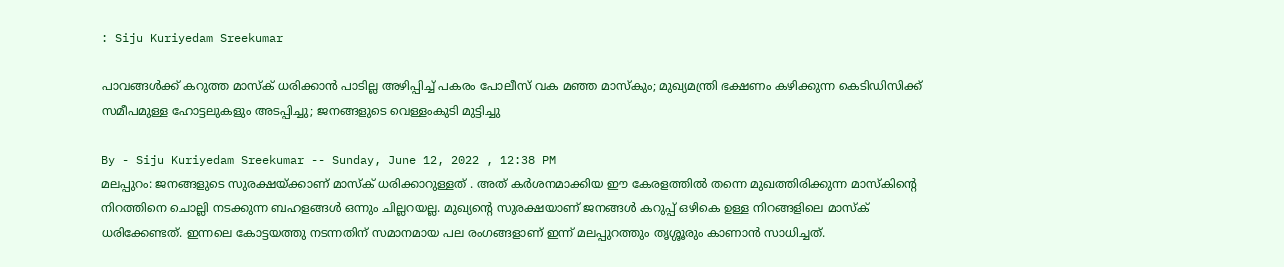: Siju Kuriyedam Sreekumar

പാവങ്ങൾക്ക് കറുത്ത മാസ്‌ക് ധരിക്കാൻ പാടില്ല അഴിപ്പിച്ച് പകരം പോലീസ് വക മഞ്ഞ മാസ്കും; മുഖ്യമന്ത്രി ഭക്ഷണം കഴിക്കുന്ന കെടിഡിസിക്ക് സമീപമുള്ള ഹോട്ടലുകളും അടപ്പിച്ചു; ജനങ്ങളുടെ വെള്ളംകുടി മുട്ടിച്ചു

By - Siju Kuriyedam Sreekumar -- Sunday, June 12, 2022 , 12:38 PM
മലപ്പുറം: ജനങ്ങളുടെ സുരക്ഷയ്ക്കാണ് മാസ്ക് ധരിക്കാറുള്ളത് . അത് കർശനമാക്കിയ ഈ കേരളത്തിൽ തന്നെ മുഖത്തിരിക്കുന്ന മാസ്കിന്റെ നിറത്തിനെ ചൊല്ലി നടക്കുന്ന ബഹളങ്ങൾ ഒന്നും ചില്ലറയല്ല. മുഖ്യന്റെ സുരക്ഷയാണ് ജനങ്ങൾ കറുപ്പ് ഒഴികെ ഉള്ള നിറങ്ങളിലെ മാസ്ക് ധരിക്കേണ്ടത്. ഇന്നലെ കോട്ടയത്തു നടന്നതിന് സമാനമായ പല രംഗങ്ങളാണ് ഇന്ന് മലപ്പുറത്തും തൃശ്ശൂരും കാണാൻ സാധിച്ചത്.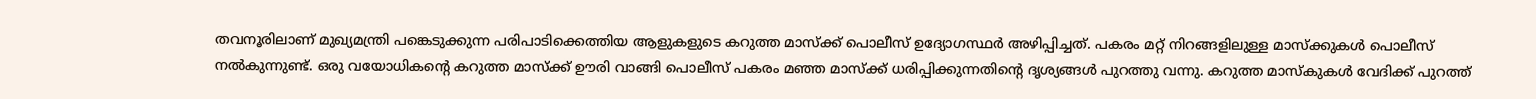തവനൂരിലാണ് മുഖ്യമന്ത്രി പങ്കെടുക്കുന്ന പരിപാടിക്കെത്തിയ ആളുകളുടെ കറുത്ത മാസ്‌ക്ക് പൊലീസ് ഉദ്യോഗസ്ഥർ അഴിപ്പിച്ചത്. പകരം മറ്റ് നിറങ്ങളിലുള്ള മാസ്‌ക്കുകൾ പൊലീസ് നൽകുന്നുണ്ട്. ഒരു വയോധികന്റെ കറുത്ത മാസ്‌ക്ക് ഊരി വാങ്ങി പൊലീസ് പകരം മഞ്ഞ മാസ്‌ക്ക് ധരിപ്പിക്കുന്നതിന്റെ ദൃശ്യങ്ങൾ പുറത്തു വന്നു. കറുത്ത മാസ്‌കുകൾ വേദിക്ക് പുറത്ത്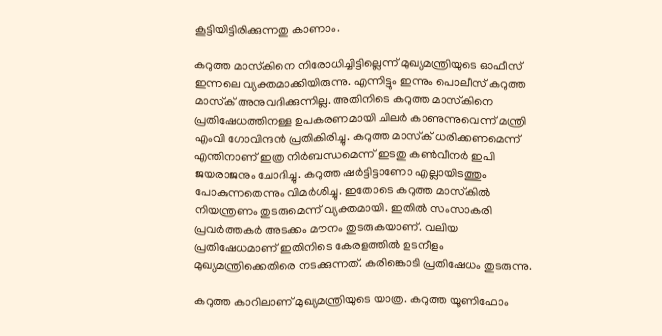കൂട്ടിയിട്ടിരിക്കുന്നതു കാണാം.

കറുത്ത മാസ്‌കിനെ നിരോധിച്ചിട്ടില്ലെന്ന് മുഖ്യമന്ത്രിയുടെ ഓഫീസ് ഇന്നലെ വ്യക്തമാക്കിയിരുന്നു. എന്നിട്ടും ഇന്നും പൊലീസ് കറുത്ത മാസ്‌ക് അനുവദിക്കുന്നില്ല. അതിനിടെ കറുത്ത മാസ്‌കിനെ പ്രതിഷേധത്തിനള്ള ഉപകരണമായി ചിലർ കാണുന്നുവെന്ന് മന്ത്രി എംവി ഗോവിന്ദൻ പ്രതികിരിച്ചു. കറുത്ത മാസ്‌ക് ധരിക്കണമെന്ന് എന്തിനാണ് ഇത്ര നിർബന്ധമെന്ന് ഇടതു കൺവീനർ ഇപി ജയരാജനും ചോദിച്ചു. കറുത്ത ഷർട്ടിട്ടാണോ എല്ലായിടത്തും പോകുന്നതെന്നും വിമർശിച്ചു. ഇതോടെ കറുത്ത മാസ്‌കിൽ നിയന്ത്രണം തുടരുമെന്ന് വ്യക്തമായി. ഇതിൽ സംസാകരി പ്രവർത്തകർ അടക്കം മൗനം തുടരുകയാണ്. വലിയ പ്രതിഷേധമാണ് ഇതിനിടെ കേരളത്തിൽ ഉടനീളം മുഖ്യമന്ത്രിക്കെതിരെ നടക്കുന്നത്. കരിങ്കൊടി പ്രതിഷേധം തുടരുന്നു.

കറുത്ത കാറിലാണ് മുഖ്യമന്ത്രിയുടെ യാത്ര. കറുത്ത യൂണിഫോം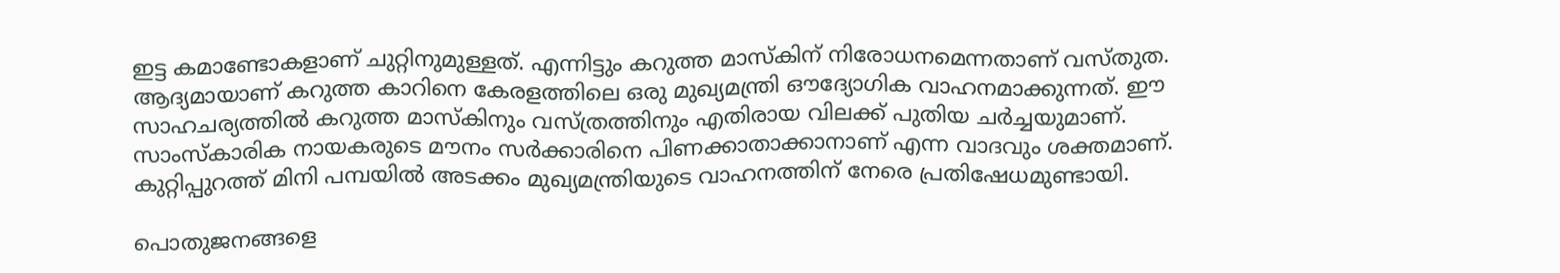ഇട്ട കമാണ്ടോകളാണ് ചുറ്റിനുമുള്ളത്. എന്നിട്ടും കറുത്ത മാസ്‌കിന് നിരോധനമെന്നതാണ് വസ്തുത. ആദ്യമായാണ് കറുത്ത കാറിനെ കേരളത്തിലെ ഒരു മുഖ്യമന്ത്രി ഔദ്യോഗിക വാഹനമാക്കുന്നത്. ഈ സാഹചര്യത്തിൽ കറുത്ത മാസ്‌കിനും വസ്ത്രത്തിനും എതിരായ വിലക്ക് പുതിയ ചർച്ചയുമാണ്. സാംസ്‌കാരിക നായകരുടെ മൗനം സർക്കാരിനെ പിണക്കാതാക്കാനാണ് എന്ന വാദവും ശക്തമാണ്. കുറ്റിപ്പുറത്ത് മിനി പമ്പയിൽ അടക്കം മുഖ്യമന്ത്രിയുടെ വാഹനത്തിന് നേരെ പ്രതിഷേധമുണ്ടായി.

പൊതുജനങ്ങളെ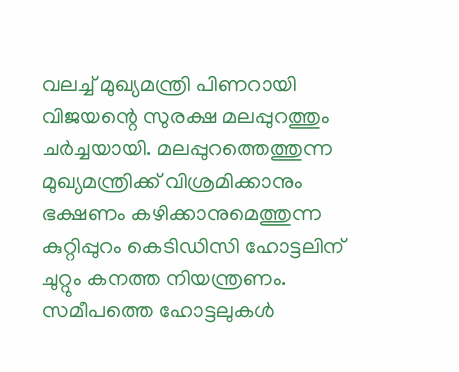വലച്ച് മുഖ്യമന്ത്രി പിണറായി വിജയന്റെ സുരക്ഷ മലപ്പുറത്തും ചർച്ചയായി. മലപ്പുറത്തെത്തുന്ന മുഖ്യമന്ത്രിക്ക് വിശ്രമിക്കാനും ഭക്ഷണം കഴിക്കാനുമെത്തുന്ന കുറ്റിപ്പുറം കെടിഡിസി ഹോട്ടലിന് ചുറ്റും കനത്ത നിയന്ത്രണം. സമീപത്തെ ഹോട്ടലുകൾ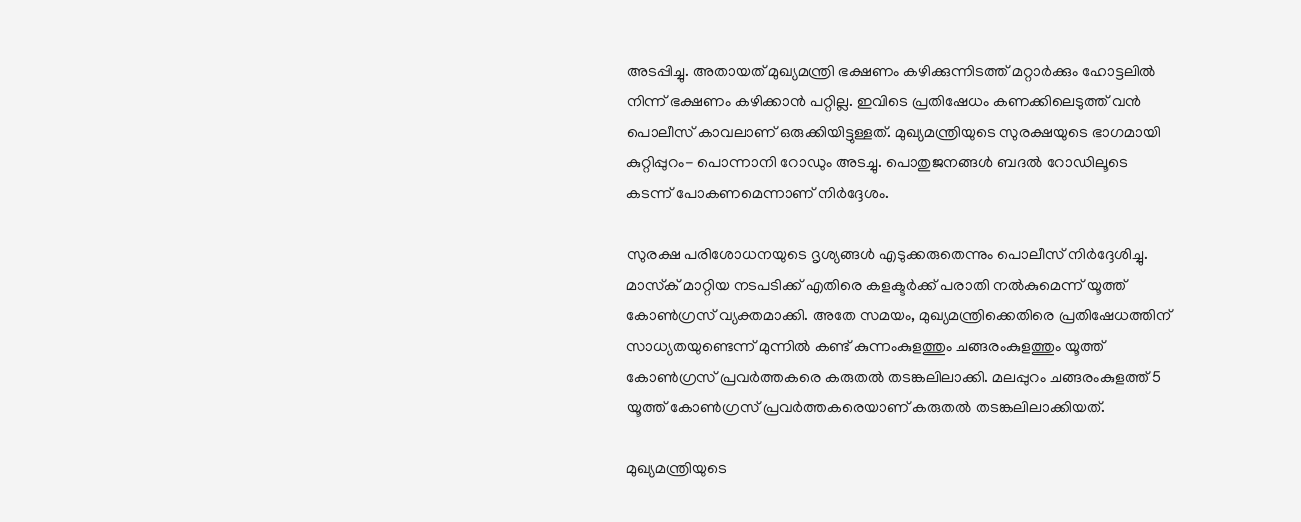അടപ്പിച്ചു. അതായത് മുഖ്യമന്ത്രി ഭക്ഷണം കഴിക്കുന്നിടത്ത് മറ്റാർക്കും ഹോട്ടലിൽ നിന്ന് ഭക്ഷണം കഴിക്കാൻ പറ്റില്ല. ഇവിടെ പ്രതിഷേധം കണക്കിലെടുത്ത് വൻ പൊലീസ് കാവലാണ് ഒരുക്കിയിട്ടുള്ളത്. മുഖ്യമന്ത്രിയുടെ സുരക്ഷയുടെ ഭാഗമായി കുറ്റിപ്പുറം- പൊന്നാനി റോഡും അടച്ചു. പൊതുജനങ്ങൾ ബദൽ റോഡിലൂടെ കടന്ന് പോകണമെന്നാണ് നിർദ്ദേശം.

സുരക്ഷ പരിശോധനയുടെ ദൃശ്യങ്ങൾ എടുക്കരുതെന്നും പൊലീസ് നിർദ്ദേശിച്ചു. മാസ്‌ക് മാറ്റിയ നടപടിക്ക് എതിരെ കളക്ടർക്ക് പരാതി നൽകുമെന്ന് യൂത്ത് കോൺഗ്രസ് വ്യക്തമാക്കി. അതേ സമയം, മുഖ്യമന്ത്രിക്കെതിരെ പ്രതിഷേധത്തിന് സാധ്യതയുണ്ടെന്ന് മുന്നിൽ കണ്ട് കുന്നംകുളത്തും ചങ്ങരംകുളത്തും യൂത്ത് കോൺഗ്രസ് പ്രവർത്തകരെ കരുതൽ തടങ്കലിലാക്കി. മലപ്പുറം ചങ്ങരംകുളത്ത് 5 യൂത്ത് കോൺഗ്രസ് പ്രവർത്തകരെയാണ് കരുതൽ തടങ്കലിലാക്കിയത്.

മുഖ്യമന്ത്രിയുടെ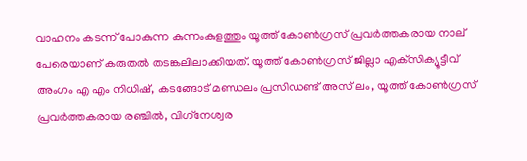വാഹനം കടന്ന് പോകുന്ന കുന്നംകുളത്തും യൂത്ത് കോൺഗ്രസ് പ്രവർത്തകരായ നാല് പേരെയാണ് കരുതൽ തടങ്കലിലാക്കിയത്. യൂത്ത് കോൺഗ്രസ് ജില്ലാ എക്‌സിക്യൂട്ടീവ് അംഗം എ എം നിധിഷ്, കടങ്ങോട് മണ്ഡലം പ്രസിഡണ്ട് അസ് ലം, യൂത്ത് കോൺഗ്രസ് പ്രവർത്തകരായ രഞ്ചിൽ, വിഗ്‌നേശ്വര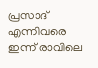പ്രസാദ് എന്നിവരെ ഇന്ന് രാവിലെ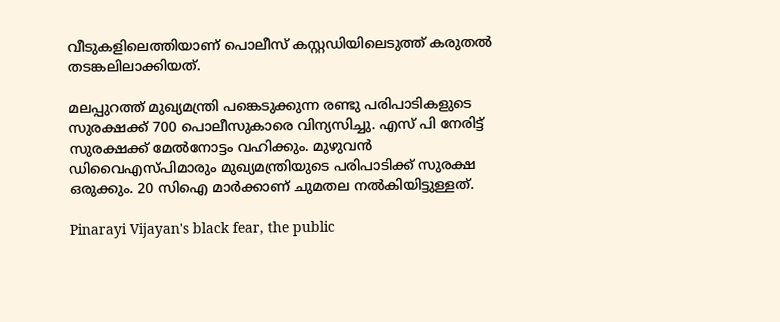വീടുകളിലെത്തിയാണ് പൊലീസ് കസ്റ്റഡിയിലെടുത്ത് കരുതൽ തടങ്കലിലാക്കിയത്.

മലപ്പുറത്ത് മുഖ്യമന്ത്രി പങ്കെടുക്കുന്ന രണ്ടു പരിപാടികളുടെ സുരക്ഷക്ക് 700 പൊലീസുകാരെ വിന്യസിച്ചു. എസ് പി നേരിട്ട് സുരക്ഷക്ക് മേൽനോട്ടം വഹിക്കും. മുഴുവൻ ഡിവൈഎസ്‌പിമാരും മുഖ്യമന്ത്രിയുടെ പരിപാടിക്ക് സുരക്ഷ ഒരുക്കും. 20 സിഐ മാർക്കാണ് ചുമതല നൽകിയിട്ടുള്ളത്.

Pinarayi Vijayan's black fear, the public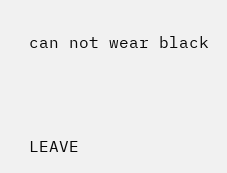can not wear black




LEAVE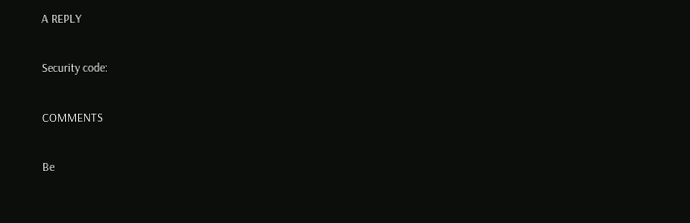A REPLY

Security code:

COMMENTS

Be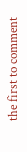the first to comment